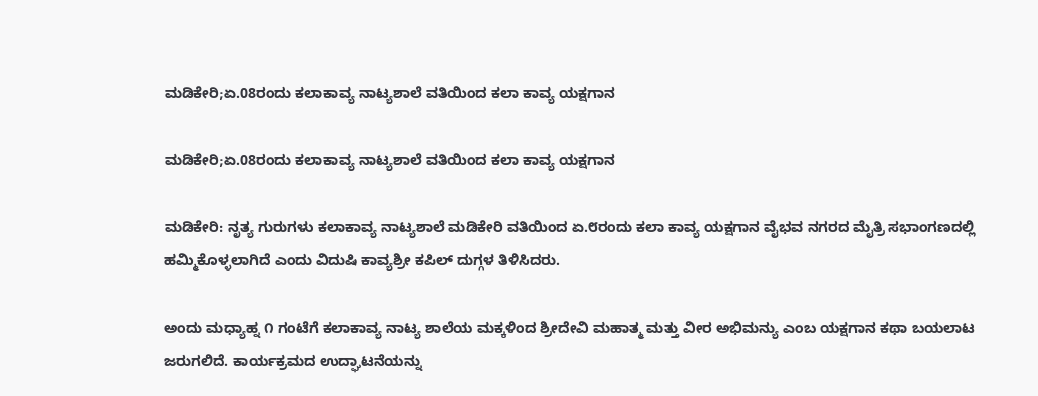ಮಡಿಕೇರಿ;ಏ.08ರಂದು ಕಲಾಕಾವ್ಯ ನಾಟ್ಯಶಾಲೆ ವತಿಯಿಂದ ಕಲಾ‌ ಕಾವ್ಯ ಯಕ್ಷಗಾನ

ಮಡಿಕೇರಿ;ಏ.08ರಂದು ಕಲಾಕಾವ್ಯ ನಾಟ್ಯಶಾಲೆ ವತಿಯಿಂದ ಕಲಾ‌ ಕಾವ್ಯ ಯಕ್ಷಗಾನ

ಮಡಿಕೇರಿ: ನೃತ್ಯ ಗುರುಗಳು ಕಲಾಕಾವ್ಯ ನಾಟ್ಯಶಾಲೆ ಮಡಿಕೇರಿ ವತಿಯಿಂದ ಏ.೮ರಂದು ಕಲಾ ಕಾವ್ಯ ಯಕ್ಷಗಾನ ವೈಭವ ನಗರದ ಮೈತ್ರಿ ಸಭಾಂಗಣದಲ್ಲಿ ಹಮ್ಮಿಕೊಳ್ಳಲಾಗಿದೆ ಎಂದು ವಿದುಷಿ ಕಾವ್ಯಶ್ರೀ ಕಪಿಲ್ ದುಗ್ಗಳ ತಿಳಿಸಿದರು.

ಅಂದು ಮಧ್ಯಾಹ್ನ ೧ ಗಂಟೆಗೆ ಕಲಾಕಾವ್ಯ ನಾಟ್ಯ ಶಾಲೆಯ ಮಕ್ಕಳಿಂದ ಶ್ರೀದೇವಿ ಮಹಾತ್ಮ ಮತ್ತು ವೀರ ಅಭಿಮನ್ಯು ಎಂಬ ಯಕ್ಷಗಾನ ಕಥಾ ಬಯಲಾಟ ಜರುಗಲಿದೆ. ಕಾರ್ಯಕ್ರಮದ ಉದ್ಘಾಟನೆಯನ್ನು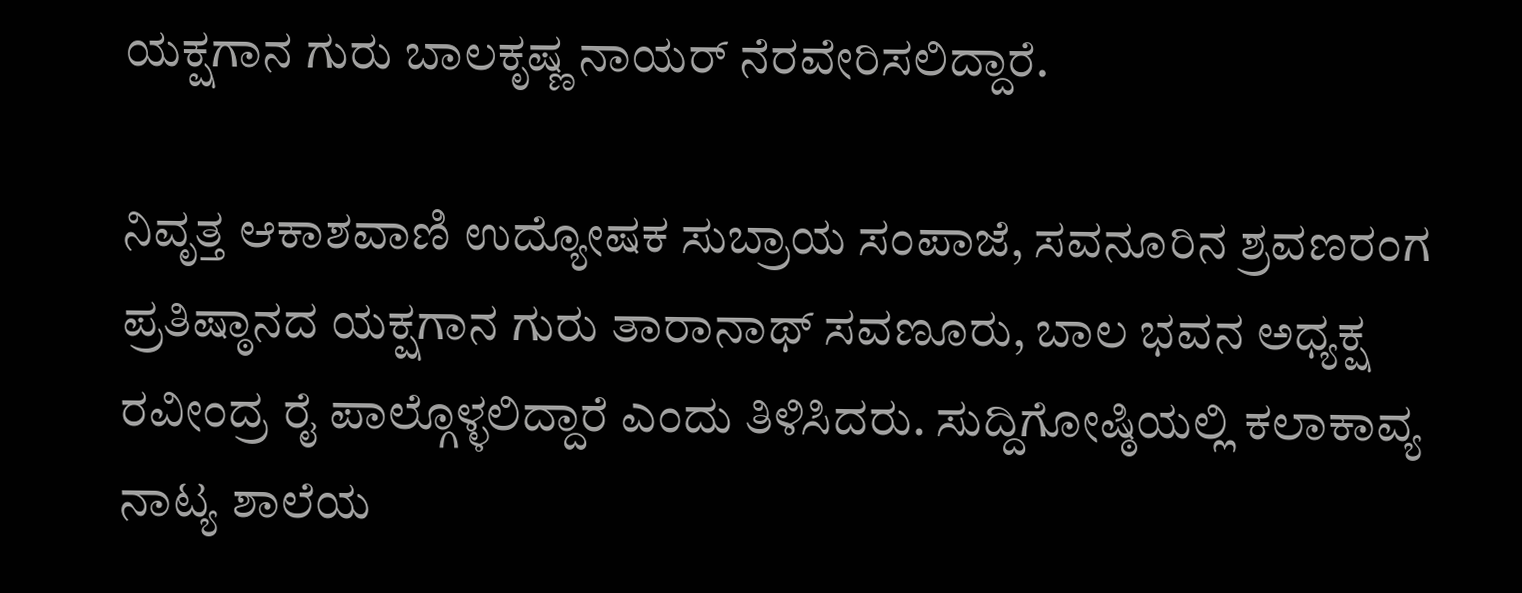ಯಕ್ಷಗಾನ ಗುರು ಬಾಲಕೃಷ್ಣ ನಾಯರ್ ನೆರವೇರಿಸಲಿದ್ದಾರೆ.

ನಿವೃತ್ತ ಆಕಾಶವಾಣಿ ಉದ್ಯೋಷಕ ಸುಬ್ರಾಯ ಸಂಪಾಜೆ, ಸವನೂರಿನ ಶ್ರವಣರಂಗ ಪ್ರತಿಷ್ಠಾನದ ಯಕ್ಷಗಾನ ಗುರು ತಾರಾನಾಥ್ ಸವಣೂರು, ಬಾಲ ಭವನ ಅಧ್ಯಕ್ಷ ರವೀಂದ್ರ ರೈ ಪಾಲ್ಗೊಳ್ಳಲಿದ್ದಾರೆ ಎಂದು ತಿಳಿಸಿದರು. ಸುದ್ದಿಗೋಷ್ಠಿಯಲ್ಲಿ ಕಲಾಕಾವ್ಯ ನಾಟ್ಯ ಶಾಲೆಯ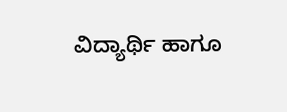ವಿದ್ಯಾರ್ಥಿ ಹಾಗೂ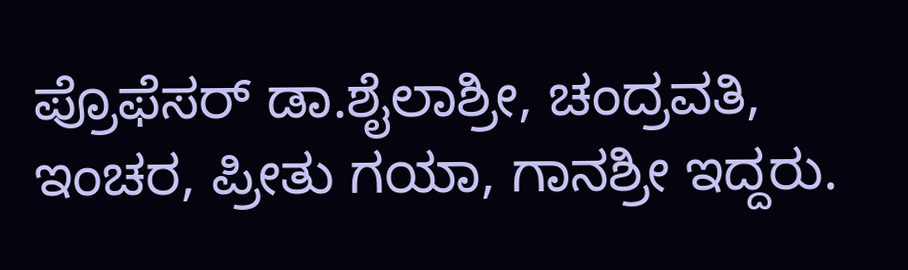ಪ್ರೊಫೆಸರ್ ಡಾ.ಶೈಲಾಶ್ರೀ, ಚಂದ್ರವತಿ, ಇಂಚರ, ಪ್ರೀತು ಗಯಾ, ಗಾನಶ್ರೀ ಇದ್ದರು.